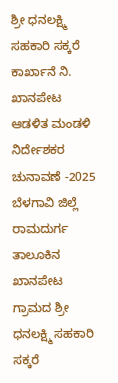ಶ್ರೀ ಧನಲಕ್ಷ್ಮಿ ಸಹಕಾರಿ ಸಕ್ಕರೆ ಕಾರ್ಖಾನೆ ನಿ. ಖಾನಪೇಟ ಆಡಳಿತ ಮಂಡಳಿ ನಿರ್ದೇಶಕರ ಚುನಾವಣೆ -2025
ಬೆಳಗಾವಿ ಜಿಲ್ಲೆ ರಾಮದುರ್ಗ ತಾಲೂಕಿನ ಖಾನಪೇಟ ಗ್ರಾಮದ ಶ್ರೀ ಧನಲಕ್ಷ್ಮಿ ಸಹಕಾರಿ ಸಕ್ಕರೆ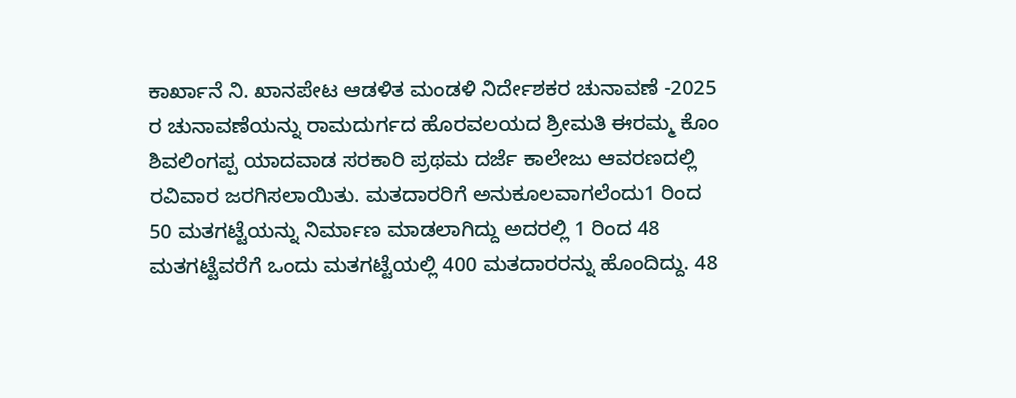ಕಾರ್ಖಾನೆ ನಿ. ಖಾನಪೇಟ ಆಡಳಿತ ಮಂಡಳಿ ನಿರ್ದೇಶಕರ ಚುನಾವಣೆ -2025 ರ ಚುನಾವಣೆಯನ್ನು ರಾಮದುರ್ಗದ ಹೊರವಲಯದ ಶ್ರೀಮತಿ ಈರಮ್ಮ ಕೊಂ ಶಿವಲಿಂಗಪ್ಪ ಯಾದವಾಡ ಸರಕಾರಿ ಪ್ರಥಮ ದರ್ಜೆ ಕಾಲೇಜು ಆವರಣದಲ್ಲಿ ರವಿವಾರ ಜರಗಿಸಲಾಯಿತು. ಮತದಾರರಿಗೆ ಅನುಕೂಲವಾಗಲೆಂದು1 ರಿಂದ 50 ಮತಗಟ್ಟೆಯನ್ನು ನಿರ್ಮಾಣ ಮಾಡಲಾಗಿದ್ದು ಅದರಲ್ಲಿ 1 ರಿಂದ 48 ಮತಗಟ್ಟೆವರೆಗೆ ಒಂದು ಮತಗಟ್ಟೆಯಲ್ಲಿ 400 ಮತದಾರರನ್ನು ಹೊಂದಿದ್ದು. 48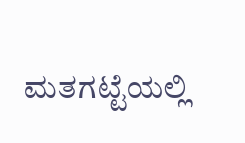ಮತಗಟ್ಟೆಯಲ್ಲಿ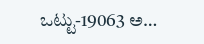ಒಟ್ಟು-19063 ಅ…